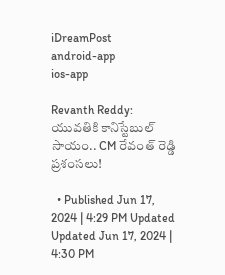iDreamPost
android-app
ios-app

Revanth Reddy: యువతికి కానిస్టేబుల్ సాయం.. CM రేవంత్ రెడ్డి ప్రశంసలు!

  • Published Jun 17, 2024 | 4:29 PM Updated Updated Jun 17, 2024 | 4:30 PM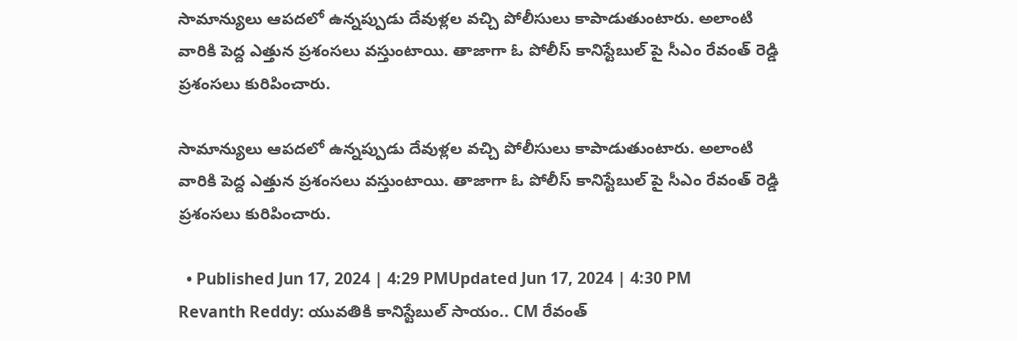సామాన్యులు ఆపదలో ఉన్నప్పుడు దేవుళ్లల వచ్చి పోలీసులు కాపాడుతుంటారు. అలాంటి వారికి పెద్ద ఎత్తున ప్రశంసలు వస్తుంటాయి. తాజాగా ఓ పోలీస్ కానిస్టేబుల్ పై సీఎం రేవంత్ రెడ్డి ప్రశంసలు కురిపించారు.

సామాన్యులు ఆపదలో ఉన్నప్పుడు దేవుళ్లల వచ్చి పోలీసులు కాపాడుతుంటారు. అలాంటి వారికి పెద్ద ఎత్తున ప్రశంసలు వస్తుంటాయి. తాజాగా ఓ పోలీస్ కానిస్టేబుల్ పై సీఎం రేవంత్ రెడ్డి ప్రశంసలు కురిపించారు.

  • Published Jun 17, 2024 | 4:29 PMUpdated Jun 17, 2024 | 4:30 PM
Revanth Reddy: యువతికి కానిస్టేబుల్ సాయం.. CM రేవంత్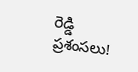రెడ్డి ప్రశంసలు!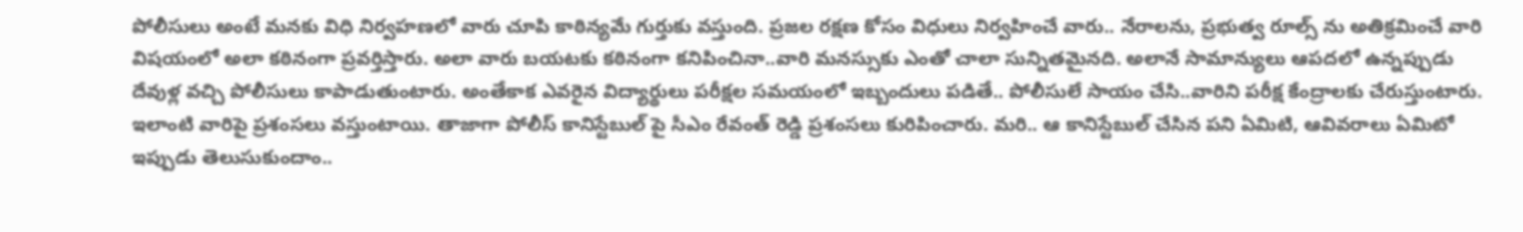పోలీసులు అంటే మనకు విధి నిర్వహణలో వారు చూపి కాఠిన్యమే గుర్తుకు వస్తుంది. ప్రజల రక్షణ కోసం విధులు నిర్వహించే వారు.. నేరాలను, ప్రభుత్వ రూల్స్ ను అతిక్రమించే వారి విషయంలో అలా కఠినంగా ప్రవర్తిస్తారు. అలా వారు బయటకు కఠినంగా కనిపించినా..వారి మనస్సుకు ఎంతో చాలా సున్నితమైనది. అలానే సామాన్యులు ఆపదలో ఉన్నప్పుడు దేవుళ్ల వచ్చి పోలీసులు కాపాడుతుంటారు. అంతేకాక ఎవరైన విద్యార్థులు పరీక్షల సమయంలో ఇబ్బందులు పడితే.. పోలీసులే సాయం చేసి..వారిని పరీక్ష కేంద్రాలకు చేరుస్తుంటారు. ఇలాంటి వారిపై ప్రశంసలు వస్తుంటాయి. తాజాగా పోలీస్ కానిస్టేబుల్ పై సీఎం రేవంత్ రెడ్డి ప్రశంసలు కురిపించారు. మరి.. ఆ కానిస్టేబుల్ చేసిన పని ఏమిటి, ఆవివరాలు ఏమిటో ఇప్పుడు తెలుసుకుందాం..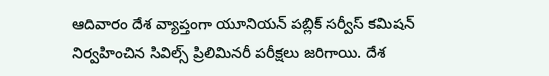ఆదివారం దేశ వ్యాప్తంగా యూనియన్ పబ్లిక్ సర్వీస్ కమిషన్ నిర్వహించిన సివిల్స్ ప్రిలిమినరీ పరీక్షలు జరిగాయి. దేశ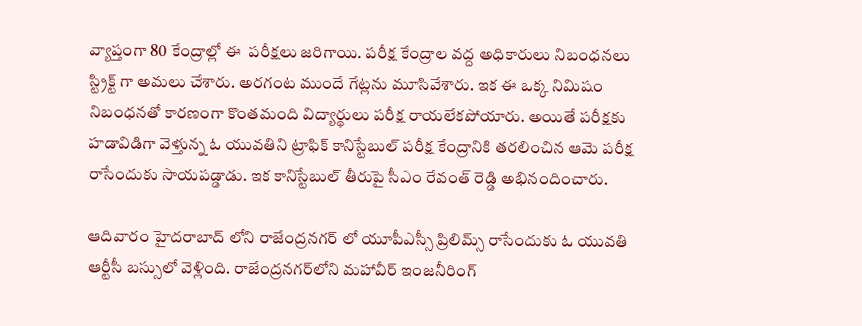వ్యాప్తంగా 80 కేంద్రాల్లో ఈ  పరీక్షలు జరిగాయి. పరీక్ష కేంద్రాల వద్ద అధికారులు నిబంధనలు స్ట్రిక్ట్ గా అమలు చేశారు. అరగంట ముందే గేట్లను మూసివేశారు. ఇక ఈ ఒక్క నిమిషం నిబంధనతో కారణంగా కొంతమంది విద్యార్థులు పరీక్ష రాయలేకపోయారు. అయితే పరీక్షకు హడావిడిగా వెళ్తున్న ఓ యువతిని ట్రాఫిక్ కానిస్టేబుల్ పరీక్ష కేంద్రానికి తరలించిన ఆమె పరీక్ష రాసేందుకు సాయపడ్డాడు. ఇక కానిస్టేబుల్ తీరుపై సీఎం రేవంత్ రెడ్డి అభినందించారు.

ఆదివారం హైదరాబాద్ లోని రాజేంద్రనగర్ లో యూపీఎస్సీ ప్రిలిమ్స్ రాసేందుకు ఓ యువతి ఆర్టీసీ బస్సులో వెళ్లింది. రాజేంద్రనగర్‌లోని మహావీర్ ఇంజనీరింగ్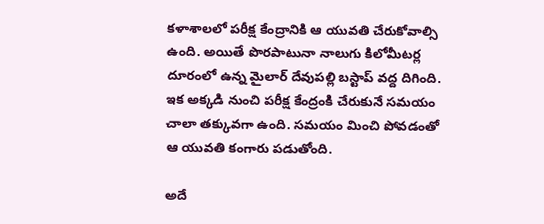కళాశాలలో పరీక్ష కేంద్రానికి ఆ యువతి చేరుకోవాల్సి ఉంది. అయితే పొరపాటునా నాలుగు కిలోమీటర్ల దూరంలో ఉన్న మైలార్ దేవుపల్లి బస్టాప్ వద్ద దిగింది. ఇక అక్కడి నుంచి పరీక్ష కేంద్రంకి చేరుకునే సమయం చాలా తక్కువగా ఉంది. సమయం మించి పోవడంతో ఆ యువతి కంగారు పడుతోంది.

అదే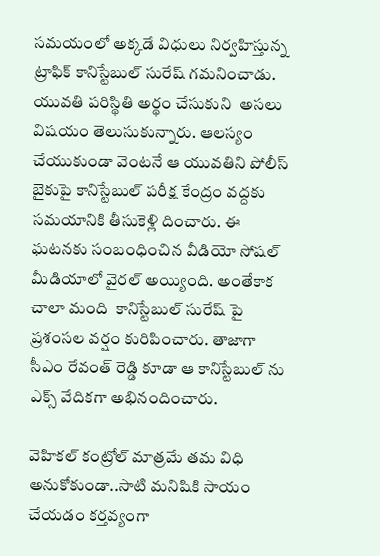సమయంలో అక్కడే విధులు నిర్వహిస్తున్న ట్రాఫిక్ కానిస్టేబుల్ సురేష్ గమనించాడు. యువతి పరిస్థితి అర్థం చేసుకుని  అసలు విషయం తెలుసుకున్నారు. ఆలస్యం చేయుకుండా వెంటనే ఆ యువతిని పోలీస్ బైకుపై కానిస్టేబుల్ పరీక్ష కేంద్రం వద్దకు సమయానికి తీసుకెళ్లి దించారు. ఈ ఘటనకు సంబంధించిన వీడియో సోషల్ మీడియాలో వైరల్ అయ్యింది. అంతేకాక చాలా మంది  కానిస్టేబుల్ సురేష్ పై ప్రశంసల వర్షం కురిపించారు. తాజాగా సీఎం రేవంత్ రెడ్డి కూడా ఆ కానిస్టేబుల్ ను ఎక్స్ వేదికగా అభినందించారు.

వెహికల్ కంట్రోల్ మాత్రమే తమ విధి అనుకోకుండా..సాటి మనిషికి సాయం చేయడం కర్తవ్యంగా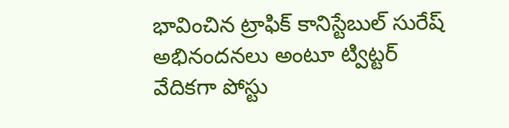భావించిన ట్రాఫిక్ కానిస్టేబుల్ సురేష్ అభినందనలు అంటూ ట్విట్టర్ వేదికగా పోస్టు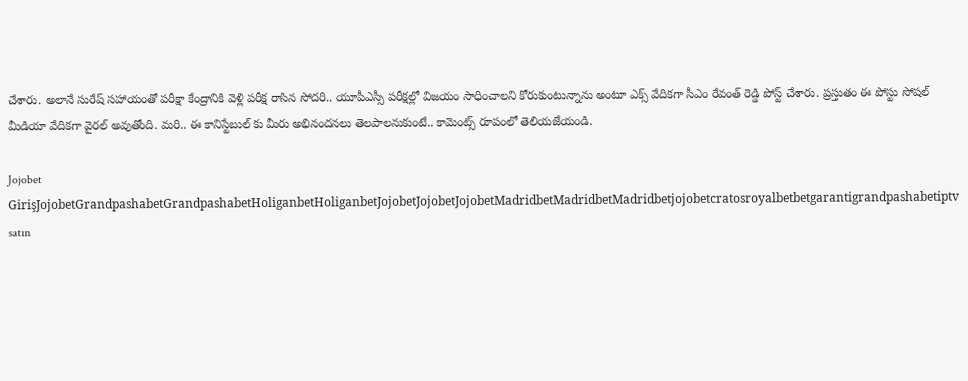చేశారు. అలానే సురేష్ సహాయంతో పరీక్షా కేంద్రానికి వెళ్లి పరీక్ష రాసిన సోదరి.. యూపీఎస్సీ పరీక్షల్లో విజయం సాధించాలని కోరుకుంటున్నాను అంటూ ఎక్స్ వేదికగా సీఎం రేవంత్ రెడ్డి పోస్ట్ చేశారు. ప్రస్తుతం ఈ పోస్టు సోషల్ మీడియా వేదికగా వైరల్ అవుతోంది. మరి.. ఈ కానిస్టేబుల్ కు మీరు అభినందనలు తెలపాలనుకుంటే.. కామెంట్స్ రూపంలో తెలియజేయండి.

Jojobet GirişJojobetGrandpashabetGrandpashabetHoliganbetHoliganbetJojobetJojobetJojobetMadridbetMadridbetMadridbetjojobetcratosroyalbetbetgarantigrandpashabetiptv satın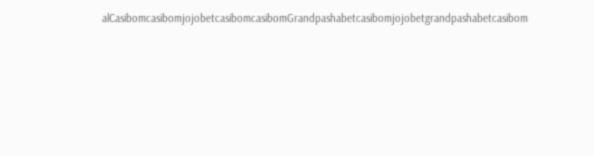alCasibomcasibomjojobetcasibomcasibomGrandpashabetcasibomjojobetgrandpashabetcasibom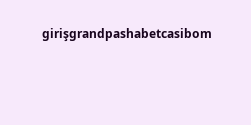girişgrandpashabetcasibom